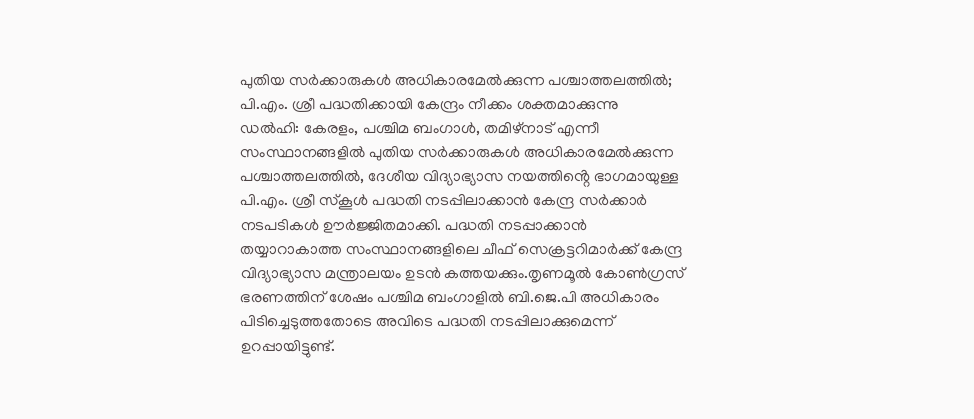പുതിയ സർക്കാരുകൾ അധികാരമേൽക്കുന്ന പശ്ചാത്തലത്തിൽ; പി.എം. ശ്രീ പദ്ധതിക്കായി കേന്ദ്രം നീക്കം ശക്തമാക്കുന്നു
ഡൽഹി: കേരളം, പശ്ചിമ ബംഗാൾ, തമിഴ്നാട് എന്നീ സംസ്ഥാനങ്ങളിൽ പുതിയ സർക്കാരുകൾ അധികാരമേൽക്കുന്ന പശ്ചാത്തലത്തിൽ, ദേശീയ വിദ്യാഭ്യാസ നയത്തിൻ്റെ ഭാഗമായുള്ള പി.എം. ശ്രീ സ്കൂൾ പദ്ധതി നടപ്പിലാക്കാൻ കേന്ദ്ര സർക്കാർ നടപടികൾ ഊർജ്ജിതമാക്കി. പദ്ധതി നടപ്പാക്കാൻ തയ്യാറാകാത്ത സംസ്ഥാനങ്ങളിലെ ചീഫ് സെക്രട്ടറിമാർക്ക് കേന്ദ്ര വിദ്യാഭ്യാസ മന്ത്രാലയം ഉടൻ കത്തയക്കും.തൃണമൂൽ കോൺഗ്രസ് ഭരണത്തിന് ശേഷം പശ്ചിമ ബംഗാളിൽ ബി.ജെ.പി അധികാരം പിടിച്ചെടുത്തതോടെ അവിടെ പദ്ധതി നടപ്പിലാക്കുമെന്ന് ഉറപ്പായിട്ടുണ്ട്.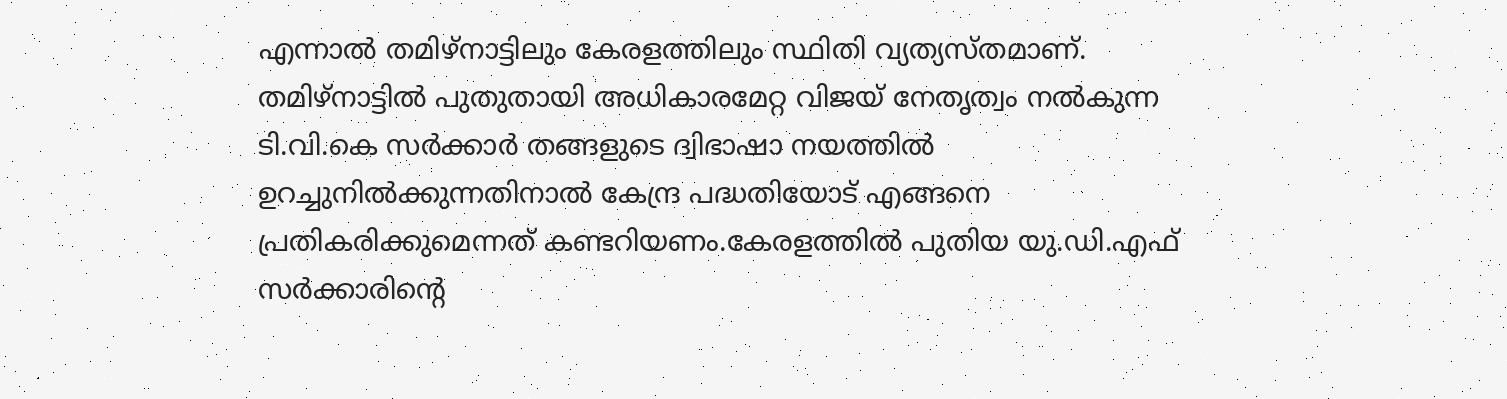എന്നാൽ തമിഴ്നാട്ടിലും കേരളത്തിലും സ്ഥിതി വ്യത്യസ്തമാണ്. തമിഴ്നാട്ടിൽ പുതുതായി അധികാരമേറ്റ വിജയ് നേതൃത്വം നൽകുന്ന ടി.വി.കെ സർക്കാർ തങ്ങളുടെ ദ്വിഭാഷാ നയത്തിൽ ഉറച്ചുനിൽക്കുന്നതിനാൽ കേന്ദ്ര പദ്ധതിയോട് എങ്ങനെ പ്രതികരിക്കുമെന്നത് കണ്ടറിയണം.കേരളത്തിൽ പുതിയ യു.ഡി.എഫ് സർക്കാരിന്റെ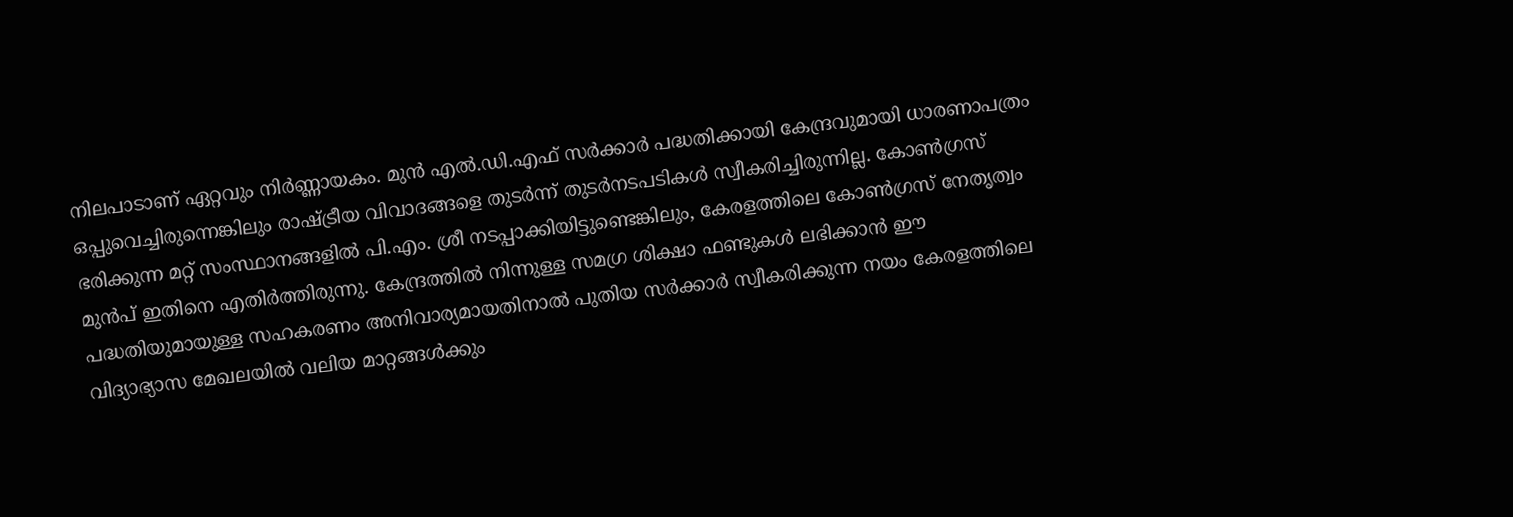നിലപാടാണ് ഏറ്റവും നിർണ്ണായകം. മുൻ എൽ.ഡി.എഫ് സർക്കാർ പദ്ധതിക്കായി കേന്ദ്രവുമായി ധാരണാപത്രം ഒപ്പുവെച്ചിരുന്നെങ്കിലും രാഷ്ട്രീയ വിവാദങ്ങളെ തുടർന്ന് തുടർനടപടികൾ സ്വീകരിച്ചിരുന്നില്ല. കോൺഗ്രസ് ഭരിക്കുന്ന മറ്റ് സംസ്ഥാനങ്ങളിൽ പി.എം. ശ്രീ നടപ്പാക്കിയിട്ടുണ്ടെങ്കിലും, കേരളത്തിലെ കോൺഗ്രസ് നേതൃത്വം മുൻപ് ഇതിനെ എതിർത്തിരുന്നു. കേന്ദ്രത്തിൽ നിന്നുള്ള സമഗ്ര ശിക്ഷാ ഫണ്ടുകൾ ലഭിക്കാൻ ഈ പദ്ധതിയുമായുള്ള സഹകരണം അനിവാര്യമായതിനാൽ പുതിയ സർക്കാർ സ്വീകരിക്കുന്ന നയം കേരളത്തിലെ വിദ്യാഭ്യാസ മേഖലയിൽ വലിയ മാറ്റങ്ങൾക്കും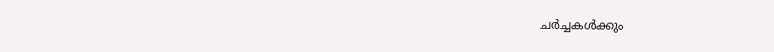ചർച്ചകൾക്കും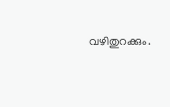വഴിതുറക്കും.